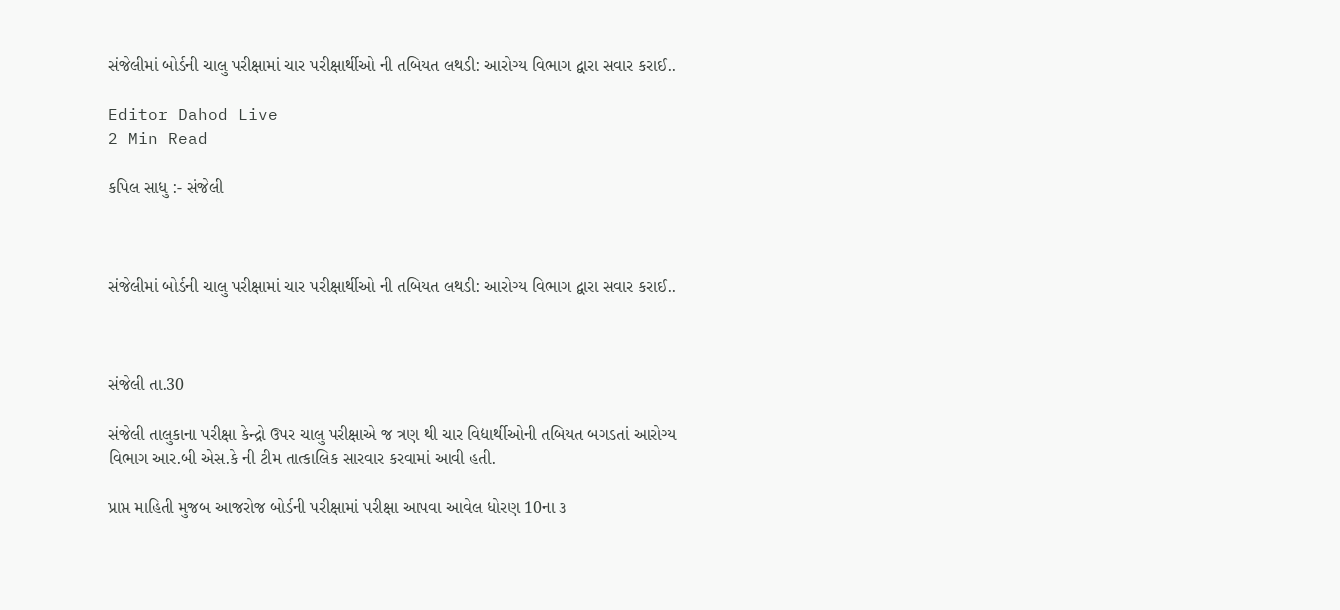સંજેલીમાં બોર્ડની ચાલુ પરીક્ષામાં ચાર પરીક્ષાર્થીઓ ની તબિયત લથડી: આરોગ્ય વિભાગ દ્વારા સવાર કરાઈ..

Editor Dahod Live
2 Min Read

કપિલ સાધુ :- સંજેલી



સંજેલીમાં બોર્ડની ચાલુ પરીક્ષામાં ચાર પરીક્ષાર્થીઓ ની તબિયત લથડી: આરોગ્ય વિભાગ દ્વારા સવાર કરાઈ..



સંજેલી તા.30

સંજેલી તાલુકાના પરીક્ષા કેન્દ્રો ઉપર ચાલુ પરીક્ષાએ જ ત્રણ થી ચાર વિદ્યાર્થીઓની તબિયત બગડતાં આરોગ્ય વિભાગ આર.બી એસ.કે ની ટીમ તાત્કાલિક સારવાર કરવામાં આવી હતી.

પ્રાપ્ત માહિતી મુજબ આજરોજ બોર્ડની પરીક્ષામાં પરીક્ષા આપવા આવેલ ધોરણ 10ના ૩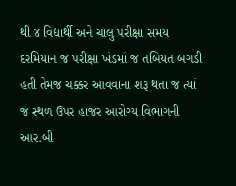થી ૪ વિદ્યાર્થી અને ચાલુ પરીક્ષા સમય દરમિયાન જ પરીક્ષા ખંડમાં જ તબિયત બગડી હતી તેમજ ચક્કર આવવાના શરૂ થતા જ ત્યાં જ સ્થળ ઉપર હાજર આરોગ્ય વિભાગની આર.બી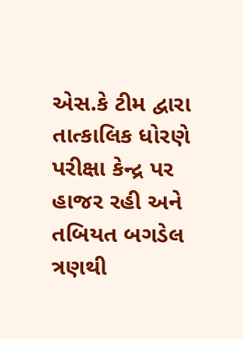એસ.કે ટીમ દ્વારા તાત્કાલિક ધોરણે પરીક્ષા કેન્દ્ર પર હાજર રહી અને તબિયત બગડેલ ત્રણથી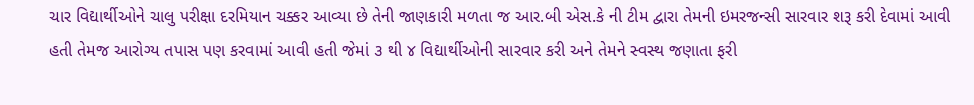ચાર વિદ્યાર્થીઓને ચાલુ પરીક્ષા દરમિયાન ચક્કર આવ્યા છે તેની જાણકારી મળતા જ આર.બી એસ.કે ની ટીમ દ્વારા તેમની ઇમરજન્સી સારવાર શરૂ કરી દેવામાં આવી હતી તેમજ આરોગ્ય તપાસ પણ કરવામાં આવી હતી જેમાં ૩ થી ૪ વિદ્યાર્થીઓની સારવાર કરી અને તેમને સ્વસ્થ જણાતા ફરી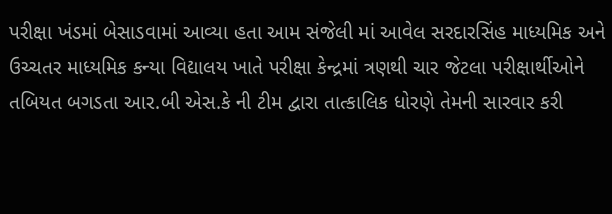પરીક્ષા ખંડમાં બેસાડવામાં આવ્યા હતા આમ સંજેલી માં આવેલ સરદારસિંહ માધ્યમિક અને ઉચ્ચતર માધ્યમિક કન્યા વિદ્યાલય ખાતે પરીક્ષા કેન્દ્રમાં ત્રણથી ચાર જેટલા પરીક્ષાર્થીઓને તબિયત બગડતા આર.બી એસ.કે ની ટીમ દ્વારા તાત્કાલિક ધોરણે તેમની સારવાર કરી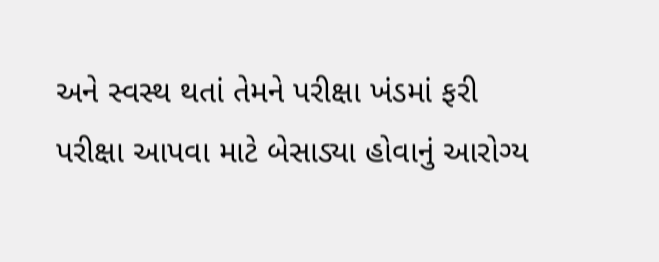અને સ્વસ્થ થતાં તેમને પરીક્ષા ખંડમાં ફરી પરીક્ષા આપવા માટે બેસાડ્યા હોવાનું આરોગ્ય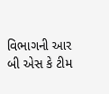વિભાગની આર બી એસ કે ટીમ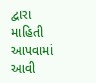દ્વારા માહિતી આપવામાં આવી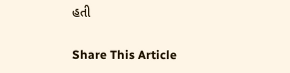હતી

Share This Article